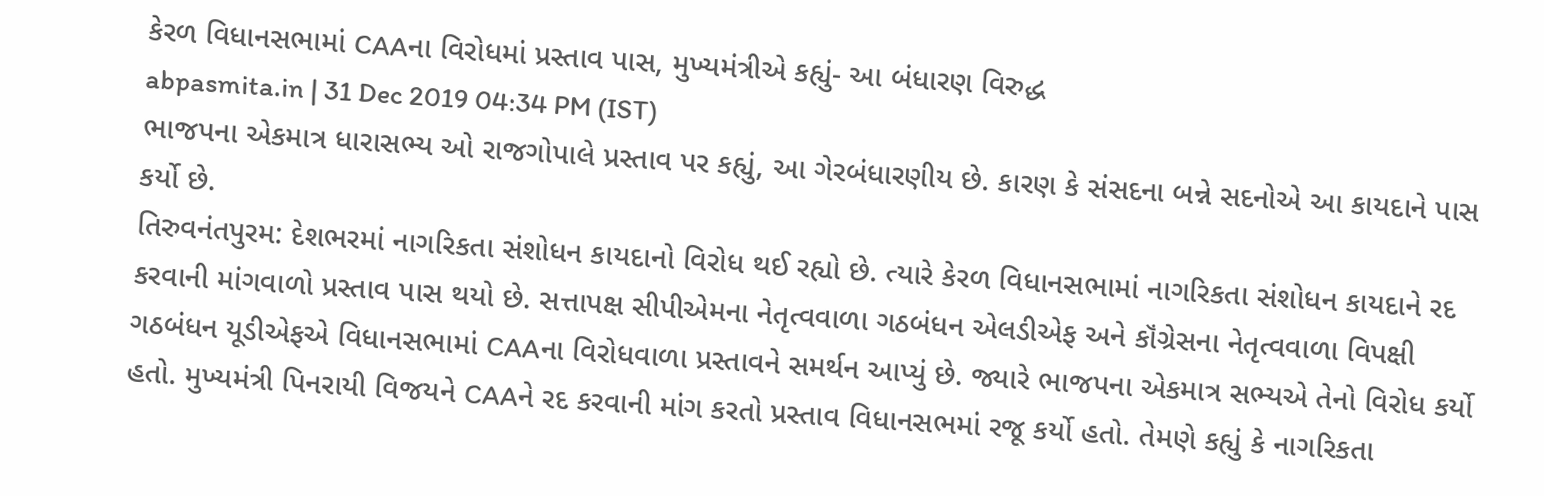કેરળ વિધાનસભામાં CAAના વિરોધમાં પ્રસ્તાવ પાસ, મુખ્યમંત્રીએ કહ્યું- આ બંધારણ વિરુદ્ધ
abpasmita.in | 31 Dec 2019 04:34 PM (IST)
ભાજપના એકમાત્ર ધારાસભ્ય ઓ રાજગોપાલે પ્રસ્તાવ પર કહ્યું, આ ગેરબંધારણીય છે. કારણ કે સંસદના બન્ને સદનોએ આ કાયદાને પાસ કર્યો છે.
તિરુવનંતપુરમ: દેશભરમાં નાગરિકતા સંશોધન કાયદાનો વિરોધ થઈ રહ્યો છે. ત્યારે કેરળ વિધાનસભામાં નાગરિકતા સંશોધન કાયદાને રદ કરવાની માંગવાળો પ્રસ્તાવ પાસ થયો છે. સત્તાપક્ષ સીપીએમના નેતૃત્વવાળા ગઠબંધન એલડીએફ અને કૉંગ્રેસના નેતૃત્વવાળા વિપક્ષી ગઠબંધન યૂડીએફએ વિધાનસભામાં CAAના વિરોધવાળા પ્રસ્તાવને સમર્થન આપ્યું છે. જ્યારે ભાજપના એકમાત્ર સભ્યએ તેનો વિરોધ કર્યો હતો. મુખ્યમંત્રી પિનરાયી વિજયને CAAને રદ કરવાની માંગ કરતો પ્રસ્તાવ વિધાનસભમાં રજૂ કર્યો હતો. તેમણે કહ્યું કે નાગરિકતા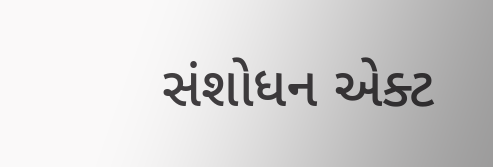સંશોધન એક્ટ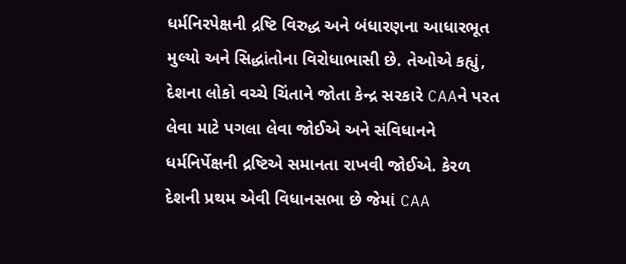ધર્મનિરપેક્ષની દ્રષ્ટિ વિરુદ્ધ અને બંધારણના આધારભૂત મુલ્યો અને સિદ્ધાંતોના વિરોધાભાસી છે. તેઓએ કહ્યું, દેશના લોકો વચ્ચે ચિંતાને જોતા કેન્દ્ર સરકારે CAAને પરત લેવા માટે પગલા લેવા જોઈએ અને સંવિધાનને ધર્મનિર્પેક્ષની દ્રષ્ટિએ સમાનતા રાખવી જોઈએ. કેરળ દેશની પ્રથમ એવી વિધાનસભા છે જેમાં CAA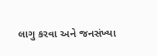લાગુ કરવા અને જનસંખ્યા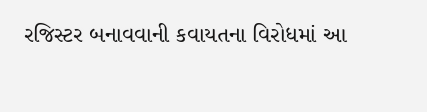રજિસ્ટર બનાવવાની કવાયતના વિરોધમાં આ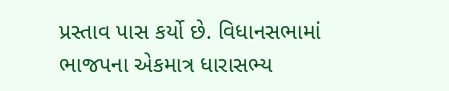પ્રસ્તાવ પાસ કર્યો છે. વિધાનસભામાં ભાજપના એકમાત્ર ધારાસભ્ય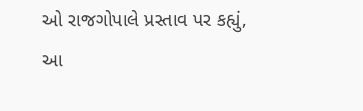ઓ રાજગોપાલે પ્રસ્તાવ પર કહ્યું, આ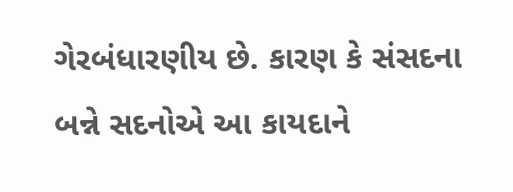ગેરબંધારણીય છે. કારણ કે સંસદના બન્ને સદનોએ આ કાયદાને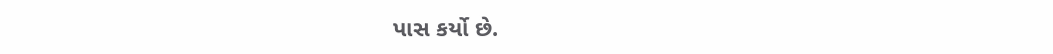પાસ કર્યો છે.